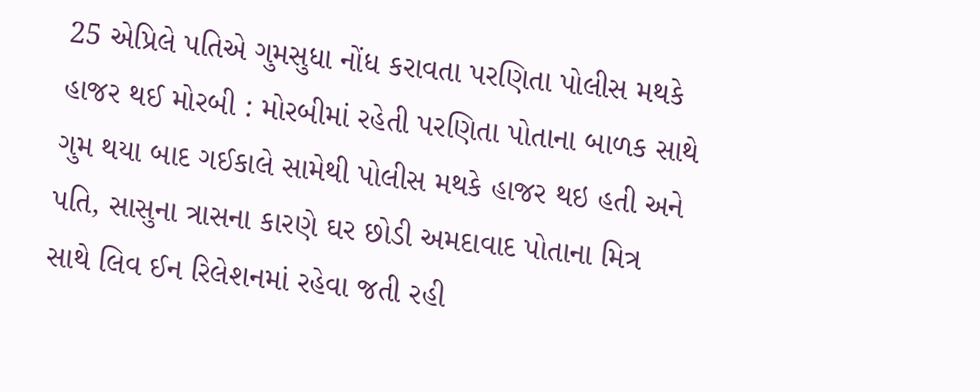25 એપ્રિલે પતિએ ગુમસુધા નોંધ કરાવતા પરણિતા પોલીસ મથકે હાજર થઈ મોરબી : મોરબીમાં રહેતી પરણિતા પોતાના બાળક સાથે ગુમ થયા બાદ ગઈકાલે સામેથી પોલીસ મથકે હાજર થઇ હતી અને પતિ, સાસુના ત્રાસના કારણે ઘર છોડી અમદાવાદ પોતાના મિત્ર સાથે લિવ ઈન રિલેશનમાં રહેવા જતી રહી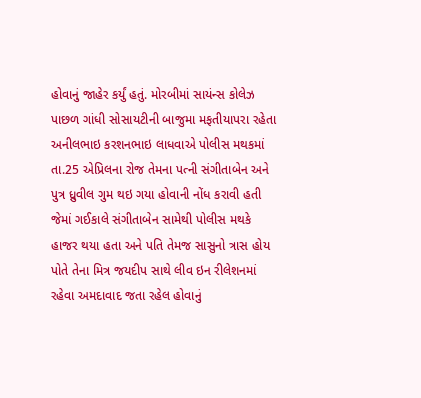હોવાનું જાહેર કર્યું હતું. મોરબીમાં સાયંન્સ કોલેઝ પાછળ ગાંધી સોસાયટીની બાજુમા મફતીયાપરા રહેતા અનીલભાઇ કરશનભાઇ લાધવાએ પોલીસ મથકમાં તા.25 એપ્રિલના રોજ તેમના પત્ની સંગીતાબેન અને પુત્ર ધ્રુવીલ ગુમ થઇ ગયા હોવાની નોંધ કરાવી હતી જેમાં ગઈકાલે સંગીતાબેન સામેથી પોલીસ મથકે હાજર થયા હતા અને પતિ તેમજ સાસુનો ત્રાસ હોય પોતે તેના મિત્ર જયદીપ સાથે લીવ ઇન રીલેશનમાં રહેવા અમદાવાદ જતા રહેલ હોવાનું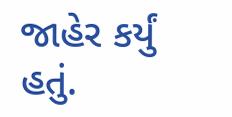જાહેર કર્યું હતું.